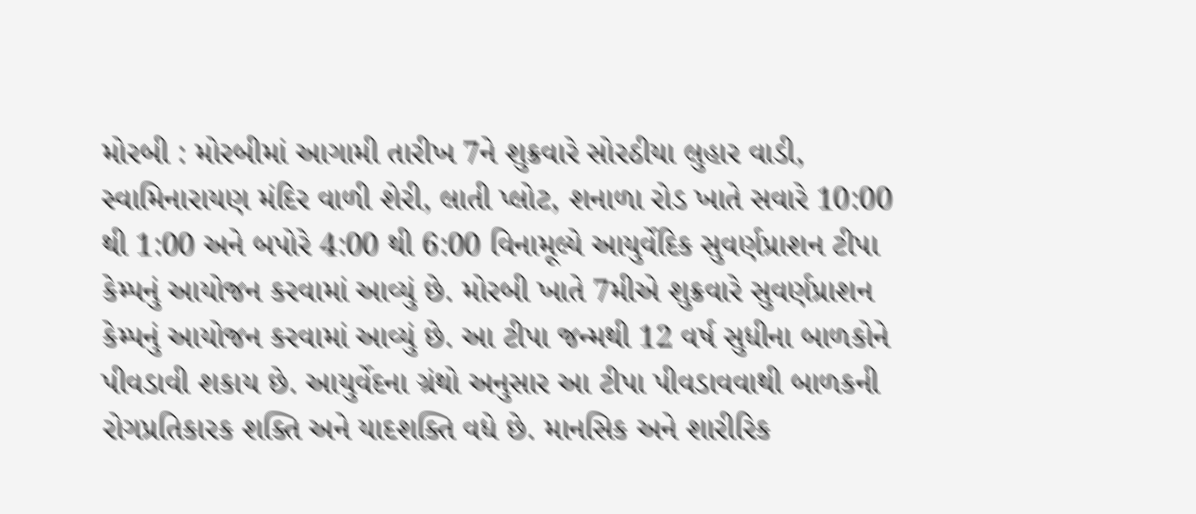મોરબી : મોરબીમાં આગામી તારીખ 7ને શુક્રવારે સોરઠીયા લુહાર વાડી, સ્વામિનારાયણ મંદિર વાળી શેરી, લાતી પ્લોટ, શનાળા રોડ ખાતે સવારે 10:00 થી 1:00 અને બપોરે 4:00 થી 6:00 વિનામૂલ્યે આયુર્વેદિક સુવર્ણપ્રાશન ટીપા કેમ્પનું આયોજન કરવામાં આવ્યું છે. મોરબી ખાતે 7મીએ શુક્રવારે સુવર્ણપ્રાશન કેમ્પનું આયોજન કરવામાં આવ્યું છે. આ ટીપા જન્મથી 12 વર્ષ સુધીના બાળકોને પીવડાવી શકાય છે. આયુર્વેદના ગ્રંથો અનુસાર આ ટીપા પીવડાવવાથી બાળકની રોગપ્રતિકારક શક્તિ અને યાદશક્તિ વધે છે. માનસિક અને શારીરિક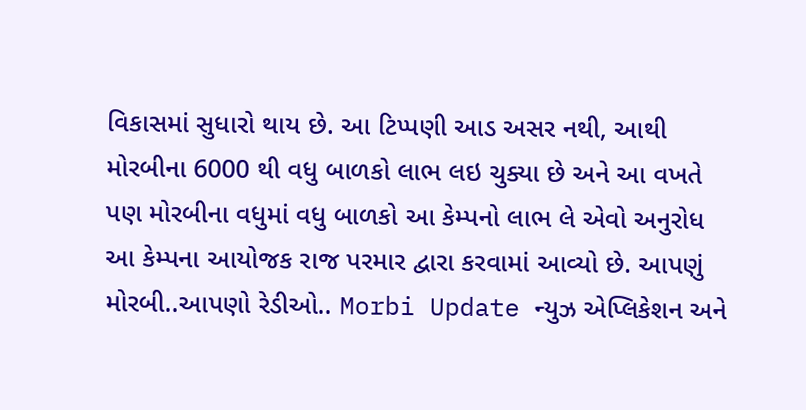વિકાસમાં સુધારો થાય છે. આ ટિપ્પણી આડ અસર નથી, આથી મોરબીના 6000 થી વધુ બાળકો લાભ લઇ ચુક્યા છે અને આ વખતે પણ મોરબીના વધુમાં વધુ બાળકો આ કેમ્પનો લાભ લે એવો અનુરોધ આ કેમ્પના આયોજક રાજ પરમાર દ્વારા કરવામાં આવ્યો છે. આપણું મોરબી..આપણો રેડીઓ.. Morbi Update ન્યુઝ એપ્લિકેશન અને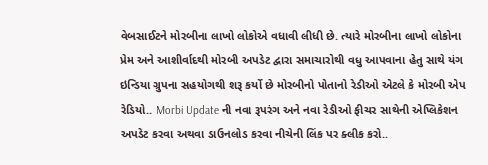વેબસાઈટને મોરબીના લાખો લોકોએ વધાવી લીધી છે. ત્યારે મોરબીના લાખો લોકોના પ્રેમ અને આશીર્વાદથી મોરબી અપડેટ દ્વારા સમાચારોથી વધુ આપવાના હેતુ સાથે યંગ ઇન્ડિયા ગ્રુપના સહયોગથી શરૂ કર્યો છે મોરબીનો પોતાનો રેડીઓ એટલે કે મોરબી એપ રેડિયો.. Morbi Update ની નવા રૂપરંગ અને નવા રેડીઓ ફીચર સાથેની એપ્લિકેશન અપડેટ કરવા અથવા ડાઉનલોડ કરવા નીચેની લિંક પર ક્લીક કરો..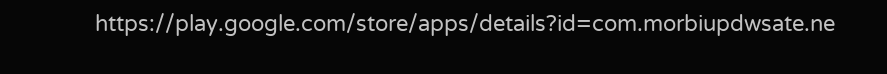https://play.google.com/store/apps/details?id=com.morbiupdwsate.ne